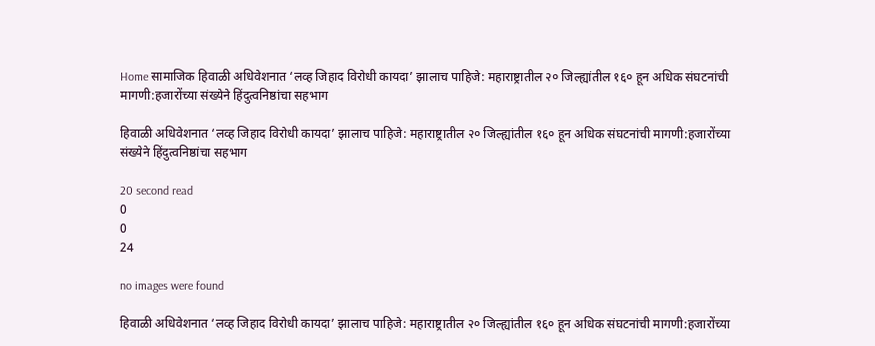Home सामाजिक हिवाळी अधिवेशनात ‘लव्ह जिहाद विरोधी कायदा’ झालाच पाहिजे: महाराष्ट्रातील २० जिल्ह्यांतील १६० हून अधिक संघटनांची मागणी:हजारोंच्या संख्येने हिंदुत्वनिष्ठांचा सहभाग

हिवाळी अधिवेशनात ‘लव्ह जिहाद विरोधी कायदा’ झालाच पाहिजे: महाराष्ट्रातील २० जिल्ह्यांतील १६० हून अधिक संघटनांची मागणी:हजारोंच्या संख्येने हिंदुत्वनिष्ठांचा सहभाग

20 second read
0
0
24

no images were found

हिवाळी अधिवेशनात ‘लव्ह जिहाद विरोधी कायदा’ झालाच पाहिजे: महाराष्ट्रातील २० जिल्ह्यांतील १६० हून अधिक संघटनांची मागणी:हजारोंच्या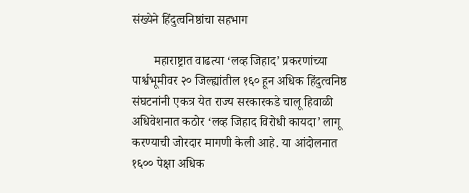संख्येने हिंदुत्वनिष्ठांचा सहभाग

       महाराष्ट्रात वाढत्या ‘लव्ह जिहाद’ प्रकरणांच्या पार्श्वभूमीवर २० जिल्ह्यांतील १६० हून अधिक हिंदुत्वनिष्ठ संघटनांनी एकत्र येत राज्य सरकारकडे चालू हिवाळी अधिवेशनात कठोर ‘लव्ह जिहाद विरोधी कायदा’ लागू करण्याची जोरदार मागणी केली आहे. या आंदोलनात १६०० पेक्षा अधिक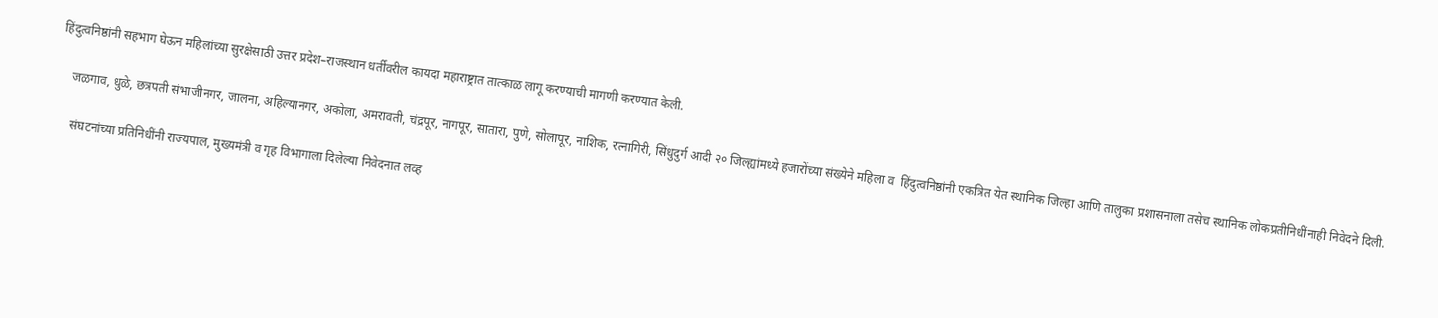हिंदुत्वनिष्ठांनी सहभाग घेऊन महिलांच्या सुरक्षेसाठी उत्तर प्रदेश–राजस्थान धर्तीवरील कायदा महाराष्ट्रात तात्काळ लागू करण्याची मागणी करण्यात केली.

    जळगाव, धुळे, छत्रपती संभाजीनगर, जालना, अहिल्यानगर, अकोला, अमरावती, चंद्रपूर, नागपूर, सातारा, पुणे, सोलापूर, नाशिक, रत्नागिरी, सिंधुदुर्ग आदी २० जिल्ह्यांमध्ये हजारोंच्या संख्येने महिला व  हिंदुत्वनिष्ठांनी एकत्रित येत स्थानिक जिल्हा आणि तालुका प्रशासनाला तसेच स्थानिक लोकप्रतीनिधींनाही निवेदने दिली.

     संघटनांच्या प्रतिनिधींनी राज्यपाल, मुख्यमंत्री व गृह विभागाला दिलेल्या निवेदनात लव्ह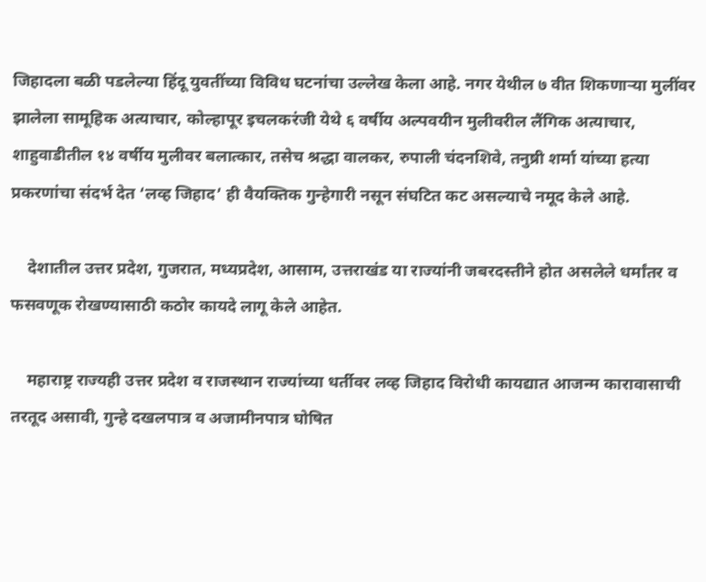जिहादला बळी पडलेल्या हिंदू युवतींच्या विविध घटनांचा उल्लेख केला आहे. नगर येथील ७ वीत शिकणाऱ्या मुलींवर झालेला सामूहिक अत्याचार, कोल्हापूर इचलकरंजी येथे ६ वर्षीय अल्पवयीन मुलीवरील लैंगिक अत्याचार, शाहुवाडीतील १४ वर्षीय मुलीवर बलात्कार, तसेच श्रद्धा वालकर, रुपाली चंदनशिवे, तनुष्री शर्मा यांच्या हत्या प्रकरणांचा संदर्भ देत ‘लव्ह जिहाद’ ही वैयक्तिक गुन्हेगारी नसून संघटित कट असल्याचे नमूद केले आहे.

    देशातील उत्तर प्रदेश, गुजरात, मध्यप्रदेश, आसाम, उत्तराखंड या राज्यांनी जबरदस्तीने होत असलेले धर्मांतर व फसवणूक रोखण्यासाठी कठोर कायदे लागू केले आहेत.

    महाराष्ट्र राज्यही उत्तर प्रदेश व राजस्थान राज्यांच्या धर्तीवर लव्ह जिहाद विरोधी कायद्यात आजन्म कारावासाची तरतूद असावी, गुन्हे दखलपात्र व अजामीनपात्र घोषित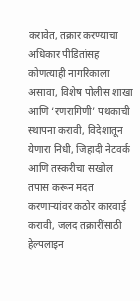करावेत, तक्रार करण्याचा अधिकार पीडितांसह कोणत्याही नागरिकाला असावा, विशेष पोलीस शाखा आणि ‘रणरागिणी’ पथकाची स्थापना करावी, विदेशातून येणारा निधी, जिहादी नेटवर्क आणि तस्करीचा सखोल तपास करून मदत करणाऱ्यांवर कठोर कारवाई करावी, जलद तक्रारींसाठी हेल्पलाइन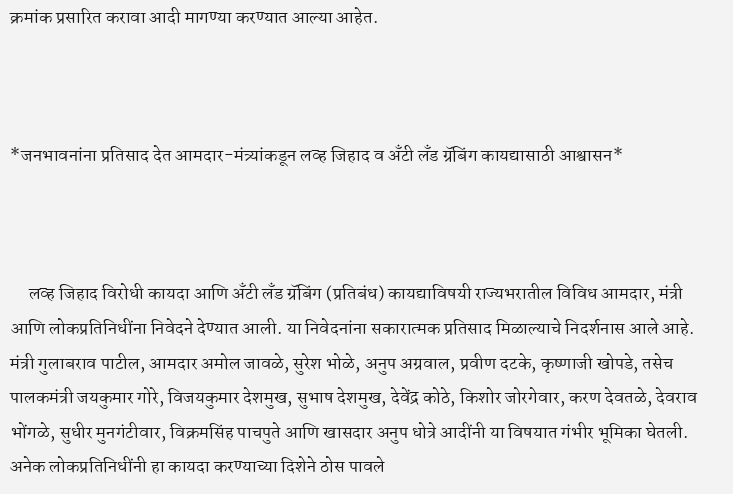क्रमांक प्रसारित करावा आदी मागण्या करण्यात आल्या आहेत.



*जनभावनांना प्रतिसाद देत आमदार-मंत्र्यांकडून लव्ह जिहाद व अँटी लँड ग्रॅबिंग कायद्यासाठी आश्वासन*



     लव्ह जिहाद विरोधी कायदा आणि अँटी लँड ग्रॅबिंग (प्रतिबंध) कायद्याविषयी राज्यभरातील विविध आमदार, मंत्री आणि लोकप्रतिनिधींना निवेदने देण्यात आली. या निवेदनांना सकारात्मक प्रतिसाद मिळाल्याचे निदर्शनास आले आहे. मंत्री गुलाबराव पाटील, आमदार अमोल जावळे, सुरेश भोळे, अनुप अग्रवाल, प्रवीण दटके, कृष्णाजी खोपडे, तसेच पालकमंत्री जयकुमार गोरे, विजयकुमार देशमुख, सुभाष देशमुख, देवेंद्र कोठे, किशोर जोरगेवार, करण देवतळे, देवराव भोंगळे, सुधीर मुनगंटीवार, विक्रमसिंह पाचपुते आणि खासदार अनुप धोत्रे आदींनी या विषयात गंभीर भूमिका घेतली. अनेक लोकप्रतिनिधींनी हा कायदा करण्याच्या दिशेने ठोस पावले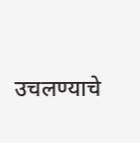उचलण्याचे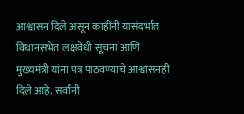आश्वासन दिले असून काहींनी यासंदर्भात विधानसभेत लक्षवेधी सूचना आणि मुख्यमंत्री यांना पत्र पाठवण्याचे आश्वासनही दिले आहे. सर्वांनी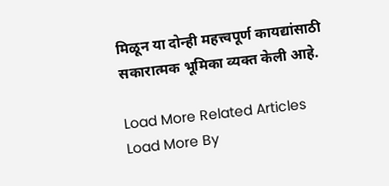मिळून या दोन्ही महत्त्वपूर्ण कायद्यांसाठी सकारात्मक भूमिका व्यक्त केली आहे.

Load More Related Articles
Load More By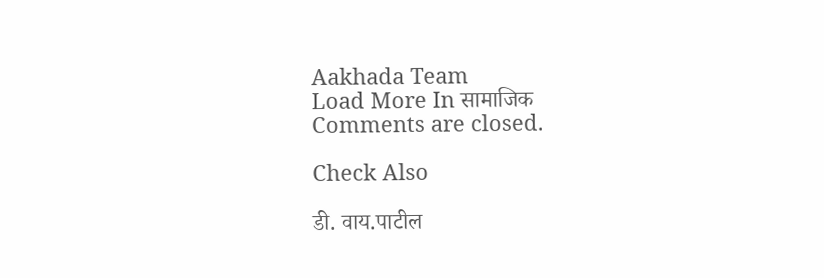Aakhada Team
Load More In सामाजिक
Comments are closed.

Check Also

डी. वाय.पाटील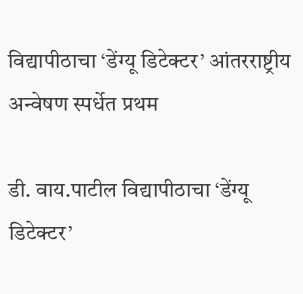विद्यापीठाचा ‘डेंग्यू डिटेक्टर’ आंतरराष्ट्रीय अन्वेषण स्पर्धेत प्रथम

डी. वाय.पाटील विद्यापीठाचा ‘डेंग्यू डिटेक्टर’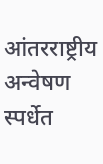आंतरराष्ट्रीय अन्वेषण स्पर्धेत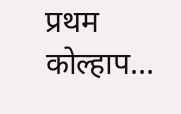प्रथम कोल्हाप…